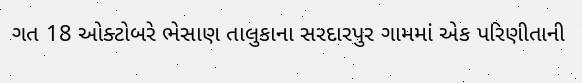ગત 18 ઓક્ટોબરે ભેસાણ તાલુકાના સરદારપુર ગામમાં એક પરિણીતાની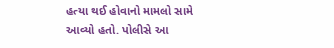હત્યા થઈ હોવાનો મામલો સામે આવ્યો હતો. પોલીસે આ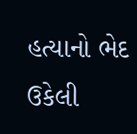હત્યાનો ભેદ ઉકેલી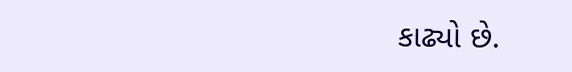કાઢ્યો છે.